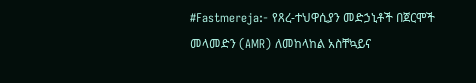#Fastmereja:- የጸረ-ተህዋሲያን መድኃኒቶች በጀርሞች መላመድን (AMR) ለመከላከል አስቸኳይና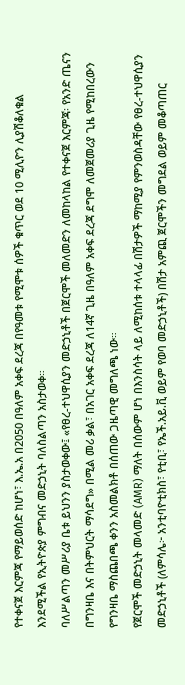የተቀናጀ እርምጃ የማይወሰድ ከሆነ፣ እ.ኤ.አ በ2050 በዓለም አቀፍ ደረጃ በየዓመቱ የሚሞቱ ሰዎች ቁጥር ወደ 10 ሚሊዮን ሊያሽቆለቁል እንደሚችል የኢትዮጵያ ምግብና መድኃኒት ባለስልጣን አስታወቀ።
ባለሥልጣን መሥሪያ ቤቱ ይህንን ያስታወቀው፤ «የፀረ-ተህዋሲያን መድኃኒቶች በጀርሞች መለመድን ለመከላከል የተቀናጀ እርምጃ፡ የአንድ ጤናን በግንዛቤ እና በትምህርት ማሳደግ» በሚል መሪ ቃል፣ በአገር አቀፍ ደረጃ ለ14ኛ ጊዜ በዓለም አቀፍ ደረጃ ደግሞ ለመጀመሪያ ጊዜ የሚከበረውን የግንዛቤ ማስጨበጫ ቀንን አስመልክቶ በሰጠው ጋዜጣዊ መግለጫ ነው።
የጀርሞች መድኃኒት መላመድ (AMR) ማለት በሰውም ሆነ በእንስሳት ላይ ለሚከሰቱ ተላላፊ በሽታዎች ማከሚያ የምንወስዳቸው የፀረ-ተህዋሲያን መድኃኒቶች (ለምሳሌ፦ አንቲባዮቲክስ፣ የቲቢ፣ የኤች.አይ.ቪ ወይም የወባ መድኃኒቶች) በሽታ አምጪ ጀርሞችን መግደል ወይም መቆጣጠር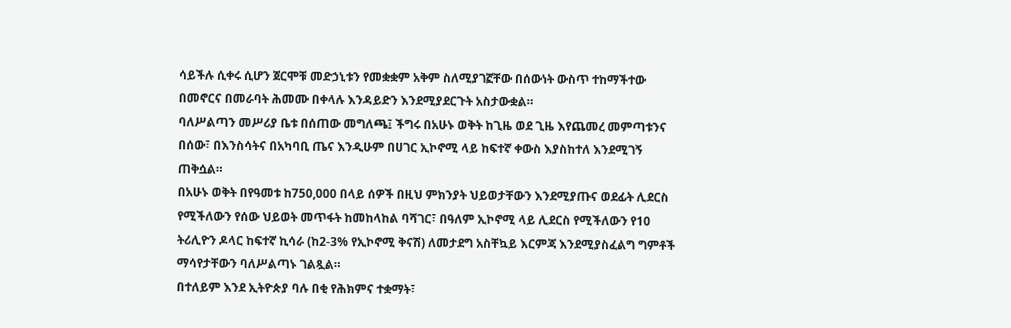ሳይችሉ ሲቀሩ ሲሆን ጀርሞቹ መድኃኒቱን የመቋቋም አቅም ስለሚያገኟቸው በሰውነት ውስጥ ተከማችተው በመኖርና በመራባት ሕመሙ በቀላሉ እንዳይድን እንደሚያደርጉት አስታውቋል።
ባለሥልጣን መሥሪያ ቤቱ በሰጠው መግለጫ፤ ችግሩ በአሁኑ ወቅት ከጊዜ ወደ ጊዜ እየጨመረ መምጣቱንና በሰው፣ በእንስሳትና በአካባቢ ጤና እንዲሁም በሀገር ኢኮኖሚ ላይ ከፍተኛ ቀውስ እያስከተለ እንደሚገኝ ጠቅሷል።
በአሁኑ ወቅት በየዓመቱ ከ750,000 በላይ ሰዎች በዚህ ምክንያት ህይወታቸውን እንደሚያጡና ወደፊት ሊደርስ የሚችለውን የሰው ህይወት መጥፋት ከመከላከል ባሻገር፣ በዓለም ኢኮኖሚ ላይ ሊደርስ የሚችለውን የ10 ትሪሊዮን ዶላር ከፍተኛ ኪሳራ (ከ2-3% የኢኮኖሚ ቅናሽ) ለመታደግ አስቸኳይ እርምጃ እንደሚያስፈልግ ግምቶች ማሳየታቸውን ባለሥልጣኑ ገልጿል።
በተለይም እንደ ኢትዮጵያ ባሉ በቂ የሕክምና ተቋማት፣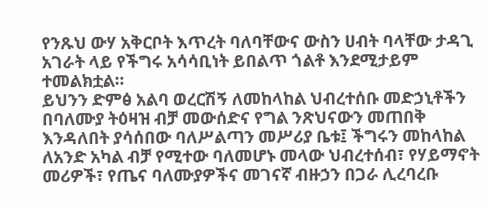የንጹህ ውሃ አቅርቦት እጥረት ባለባቸውና ውስን ሀብት ባላቸው ታዳጊ አገራት ላይ የችግሩ አሳሳቢነት ይበልጥ ጎልቶ እንደሚታይም ተመልክቷል።
ይህንን ድምፅ አልባ ወረርሽኝ ለመከላከል ህብረተሰቡ መድኃኒቶችን በባለሙያ ትዕዛዝ ብቻ መውሰድና የግል ንጽህናውን መጠበቅ እንዳለበት ያሳሰበው ባለሥልጣን መሥሪያ ቤቱ፤ ችግሩን መከላከል ለአንድ አካል ብቻ የሚተው ባለመሆኑ መላው ህብረተሰብ፣ የሃይማኖት መሪዎች፣ የጤና ባለሙያዎችና መገናኛ ብዙኃን በጋራ ሊረባረቡ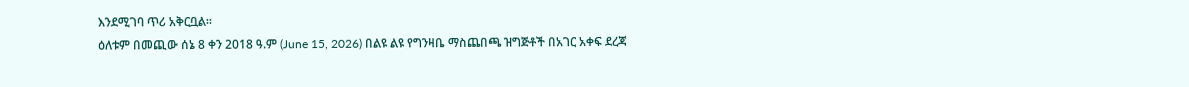እንደሚገባ ጥሪ አቅርቧል።
ዕለቱም በመጪው ሰኔ 8 ቀን 2018 ዓ.ም (June 15, 2026) በልዩ ልዩ የግንዛቤ ማስጨበጫ ዝግጅቶች በአገር አቀፍ ደረጃ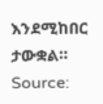እንደሚከበር ታውቋል።
Source: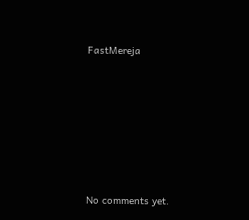FastMereja









No comments yet.